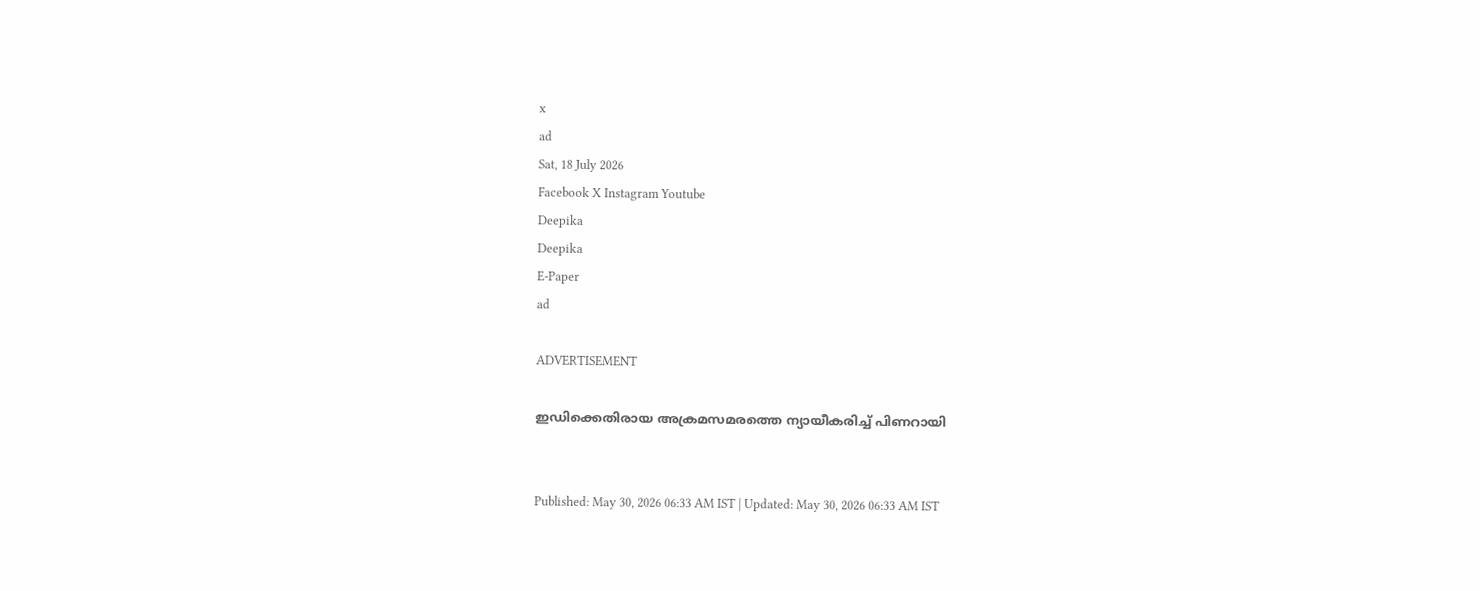x
ad
Sat, 18 July 2026
Facebook X Instagram Youtube
Deepika
Deepika
E-Paper
ad

ADVERTISEMENT

ഇഡിക്കെതിരായ അക്രമസമരത്തെ ന്യായീകരിച്ച് പിണറായി


Published: May 30, 2026 06:33 AM IST | Updated: May 30, 2026 06:33 AM IST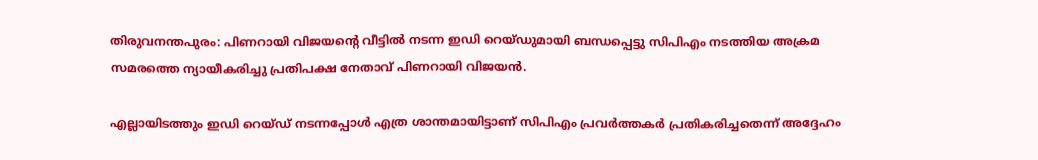തിരുവനന്തപുരം: പിണറായി വിജയന്‍റെ വീട്ടിൽ നടന്ന ഇഡി റെയ്ഡുമായി ബന്ധപ്പെട്ടു സിപിഎം നടത്തിയ അക്രമ സമരത്തെ ന്യായീകരിച്ചു പ്രതിപക്ഷ നേതാവ് പിണറായി വിജയൻ.

എല്ലായിടത്തും ഇഡി റെയ്ഡ് നടന്നപ്പോൾ എത്ര ശാന്തമായിട്ടാണ് സിപിഎം പ്രവർത്തകർ പ്രതികരിച്ചതെന്ന് അദ്ദേഹം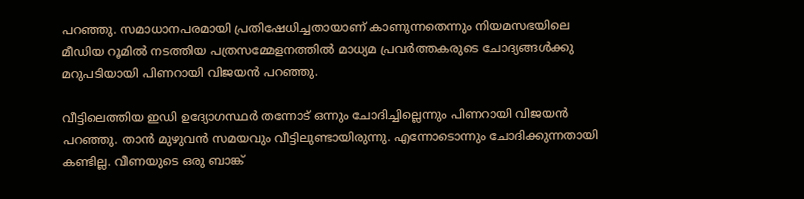പറഞ്ഞു. സമാധാനപരമായി പ്രതിഷേധിച്ചതായാണ് കാണുന്നതെന്നും നിയമസഭയിലെ മീഡിയ റൂമിൽ നടത്തിയ പത്രസമ്മേളനത്തിൽ മാധ്യമ പ്രവർത്തകരുടെ ചോദ്യങ്ങൾക്കു മറുപടിയായി പിണറായി വിജയൻ പറഞ്ഞു.

വീട്ടിലെത്തിയ ഇഡി ഉദ്യോഗസ്ഥർ തന്നോട് ഒന്നും ചോദിച്ചില്ലെന്നും പിണറായി വിജയൻ പറഞ്ഞു. താൻ മുഴുവൻ സമയവും വീട്ടിലുണ്ടായിരുന്നു. എന്നോടൊന്നും ചോദിക്കുന്നതായി കണ്ടില്ല. വീണയുടെ ഒരു ബാങ്ക്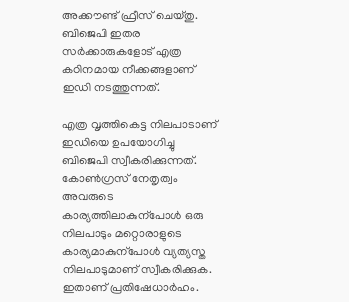അക്കൗണ്ട് ഫ്രീസ് ചെയ്തു. ബിജെപി ഇതര സർക്കാരുകളോട് എത്ര കഠിനമായ നീക്കങ്ങളാണ് ഇഡി നടത്തുന്നത്.

എത്ര വൃത്തികെട്ട നിലപാടാണ് ഇഡിയെ ഉപയോഗിച്ചു ബിജെപി സ്വീകരിക്കുന്നത്. കോണ്‍ഗ്രസ് നേതൃത്വം അവരുടെ കാര്യത്തിലാകുന്പോൾ ഒരു നിലപാടും മറ്റൊരാളുടെ കാര്യമാകുന്പോൾ വ്യത്യസ്ത നിലപാടുമാണ് സ്വീകരിക്കുക. ഇതാണ് പ്രതിഷേധാർഹം.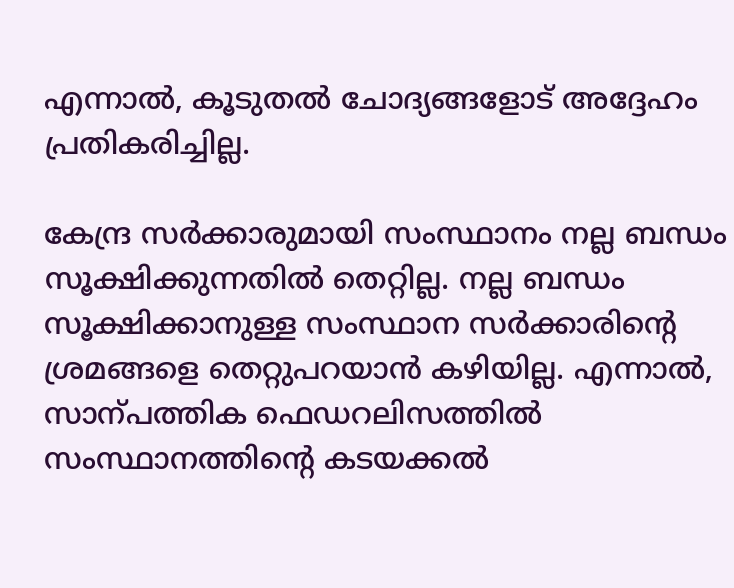എന്നാൽ, കൂടുതൽ ചോദ്യങ്ങളോട് അദ്ദേഹം പ്രതികരിച്ചില്ല.

കേന്ദ്ര സർക്കാരുമായി സംസ്ഥാനം നല്ല ബന്ധം സൂക്ഷിക്കുന്നതിൽ തെറ്റില്ല. നല്ല ബന്ധം സൂക്ഷിക്കാനുള്ള സംസ്ഥാന സർക്കാരിന്‍റെ ശ്രമങ്ങളെ തെറ്റുപറയാൻ കഴിയില്ല. എന്നാൽ, സാന്പത്തിക ഫെഡറലിസത്തിൽ സംസ്ഥാനത്തിന്‍റെ കടയക്കൽ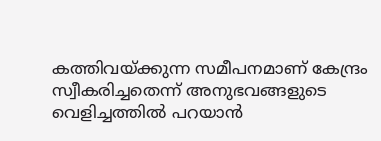കത്തിവയ്ക്കുന്ന സമീപനമാണ് കേന്ദ്രം സ്വീകരിച്ചതെന്ന് അനുഭവങ്ങളുടെ വെളിച്ചത്തിൽ പറയാൻ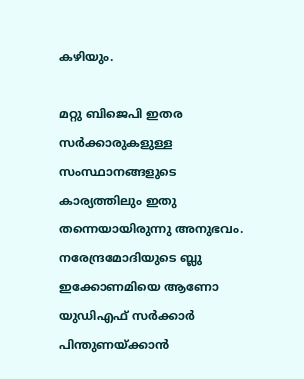കഴിയും.

മറ്റു ബിജെപി ഇതര സർക്കാരുകളുള്ള സംസ്ഥാനങ്ങളുടെ കാര്യത്തിലും ഇതു തന്നെയായിരുന്നു അനുഭവം. നരേന്ദ്രമോദിയുടെ ബ്ലു ഇക്കോണമിയെ ആണോ യുഡിഎഫ് സർക്കാർ പിന്തുണയ്ക്കാൻ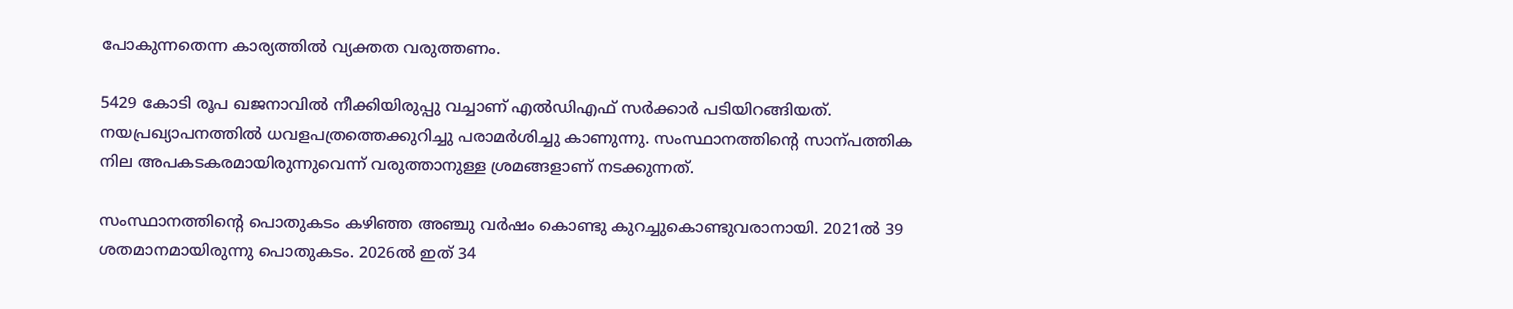പോകുന്നതെന്ന കാര്യത്തിൽ വ്യക്തത വരുത്തണം.

5429 കോടി രൂപ ഖജനാവിൽ നീക്കിയിരുപ്പു വച്ചാണ് എൽഡിഎഫ് സർക്കാർ പടിയിറങ്ങിയത്. നയപ്രഖ്യാപനത്തിൽ ധവളപത്രത്തെക്കുറിച്ചു പരാമർശിച്ചു കാണുന്നു. സംസ്ഥാനത്തിന്‍റെ സാന്പത്തിക നില അപകടകരമായിരുന്നുവെന്ന് വരുത്താനുള്ള ശ്രമങ്ങളാണ് നടക്കുന്നത്.

സംസ്ഥാനത്തിന്‍റെ പൊതുകടം കഴിഞ്ഞ അഞ്ചു വർഷം കൊണ്ടു കുറച്ചുകൊണ്ടുവരാനായി. 2021ൽ 39 ശതമാനമായിരുന്നു പൊതുകടം. 2026ൽ ഇത് 34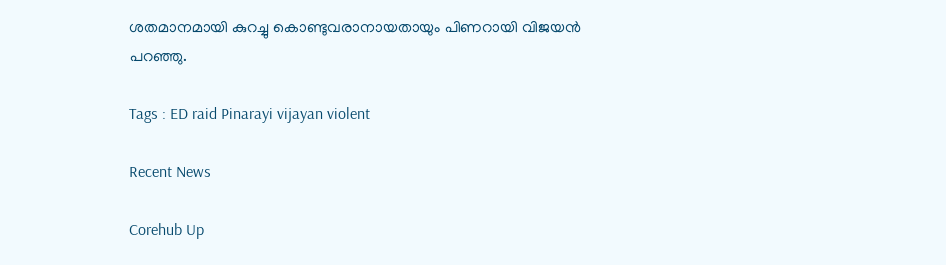ശതമാനമായി കുറച്ചു കൊണ്ടുവരാനായതായും പിണറായി വിജയൻ പറഞ്ഞു.

Tags : ED raid Pinarayi vijayan violent

Recent News

Corehub Up